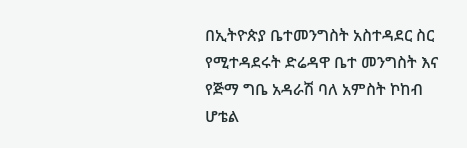በኢትዮጵያ ቤተመንግስት አስተዳደር ስር የሚተዳደሩት ድሬዳዋ ቤተ መንግስት እና የጅማ ግቤ አዳራሽ ባለ አምስት ኮከብ ሆቴል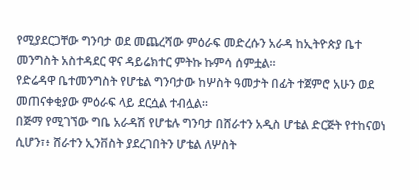የሚያደርጋቸው ግንባታ ወደ መጨረሻው ምዕራፍ መድረሱን አራዳ ከኢትዮጵያ ቤተ መንግስት አስተዳደር ዋና ዳይሬክተር ምትኩ ኩምሳ ሰምቷል።
የድሬዳዋ ቤተመንግስት የሆቴል ግንባታው ከሦስት ዓመታት በፊት ተጀምሮ አሁን ወደ መጠናቀቂያው ምዕራፍ ላይ ደርሷል ተብሏል።
በጅማ የሚገኘው ግቤ አራዳሽ የሆቴሉ ግንባታ በሸራተን አዲስ ሆቴል ድርጅት የተከናወነ ሲሆን፣፥ ሸራተን ኢንቨስት ያደረገበትን ሆቴል ለሦስት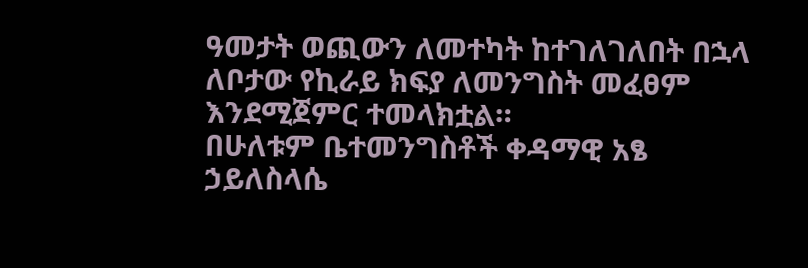ዓመታት ወጪውን ለመተካት ከተገለገለበት በኋላ ለቦታው የኪራይ ክፍያ ለመንግስት መፈፀም እንደሚጀምር ተመላክቷል።
በሁለቱም ቤተመንግስቶች ቀዳማዊ አፄ ኃይለስላሴ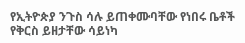የኢትዮጵያ ንጉስ ሳሉ ይጠቀሙባቸው የነበሩ ቤቶች የቅርስ ይዘታቸው ሳይነካ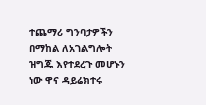ተጨማሪ ግንባታዎችን በማከል ለአገልግሎት ዝግጁ እየተደረጉ መሆኑን ነው ዋና ዳይሬክተሩ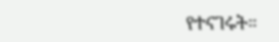የተናገሩት።